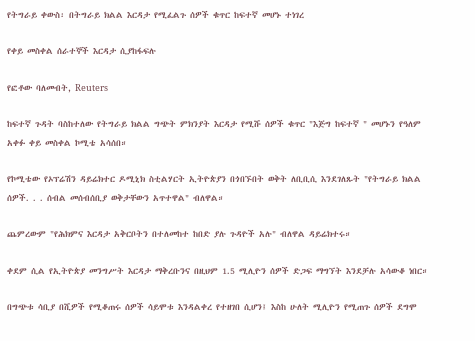የትግራይ ቀውስ፡ በትግራይ ክልል እርዳታ የሚፈልጉ ሰዎች ቁጥር ከፍተኛ መሆኑ ተነገረ

የቀይ መስቀል ሰራተኞች እርዳታ ሲያከፋፍሉ

የፎቶው ባለመብት, Reuters

ከፍተኛ ጉዳት ባስከተለው የትግራይ ክልል ግጭት ምክንያት እርዳታ የሚሹ ሰዎች ቁጥር "እጅግ ከፍተኛ " መሆኑን የዓለም አቀፉ ቀይ መስቀል ኮሚቴ አሳሰበ።

የኮሚቴው የኦፕሬሽን ዳይሬክተር ዶሚኒክ ስቲልሃርት ኢትዮጵያን በጎበኙበት ወቅት ለቢቢሲ እንደገለጹት "የትግራይ ክልል ሰዎች. . . ሰብል መሰብሰቢያ ወቅታቸውን አጥተዋል" ብለዋል።

ጨምረውም "የሕክምና እርዳታ አቅርቦትን በተለመከተ ከበድ ያሉ ጉዳዮች አሉ" ብለዋል ዳይሬክተሩ።

ቀደም ሲል የኢትዮጵያ መንግሥት እርዳታ ማቅረቡንና በዚህም 1.5 ሚሊዮን ሰዎች ድጋፍ ማግኘት እንደቻሉ አሳውቆ ነበር።

በግጭቱ ሳቢያ በሺዎች የሚቆጠሩ ሰዎች ሳይሞቱ እንዳልቀረ የተዘገበ ሲሆን፤ እስከ ሁለት ሚሊዮን የሚጠጉ ሰዎች ደግሞ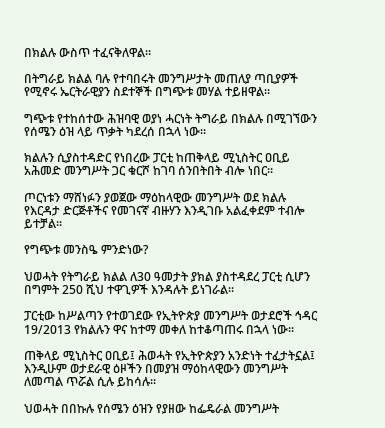በክልሉ ውስጥ ተፈናቅለዋል።

በትግራይ ክልል ባሉ የተባበሩት መንግሥታት መጠለያ ጣቢያዎች የሚኖሩ ኤርትራዊያን ስደተኞች በግጭቱ መሃል ተይዘዋል።

ግጭቱ የተከሰተው ሕዝባዊ ወያነ ሓርነት ትግራይ በክልሉ በሚገኘውን የሰሜን ዕዝ ላይ ጥቃት ካደረሰ በኋላ ነው።

ክልሉን ሲያስተዳድር የነበረው ፓርቲ ከጠቅላይ ሚኒስትር ዐቢይ አሕመድ መንግሥት ጋር ቁርሾ ከገባ ሰንበትበት ብሎ ነበር።

ጦርነቱን ማሸነፉን ያወጀው ማዕከላዊው መንግሥት ወደ ክልሉ የእርዳታ ድርጅቶችና የመገናኛ ብዙሃን እንዲገቡ አልፈቀደም ተብሎ ይተቻል።

የግጭቱ መንስዔ ምንድነው?

ህወሓት የትግራይ ክልል ለ30 ዓመታት ያክል ያስተዳደረ ፓርቲ ሲሆን በግምት 250 ሺህ ተዋጊዎች እንዳሉት ይነገራል።

ፓርቲው ከሥልጣን የተወገደው የኢትዮጵያ መንግሥት ወታደሮች ኅዳር 19/2013 የክልሉን ዋና ከተማ መቀለ ከተቆጣጠሩ በኋላ ነው።

ጠቅላይ ሚኒስትር ዐቢይ፤ ሕወሓት የኢትዮጵያን አንድነት ተፈታትኗል፤ እንዲሁም ወታደራዊ ዕዞችን በመያዝ ማዕከላዊውን መንግሥት ለመጣል ጥሯል ሲሉ ይከሳሉ።

ህወሓት በበኩሉ የሰሜን ዕዝን የያዘው ከፌዴራል መንግሥት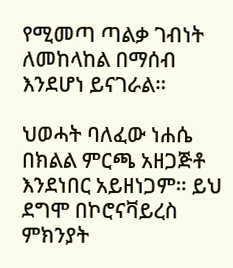የሚመጣ ጣልቃ ገብነት ለመከላከል በማሰብ እንደሆነ ይናገራል።

ህወሓት ባለፈው ነሐሴ በክልል ምርጫ አዘጋጅቶ እንደነበር አይዘነጋም። ይህ ደግሞ በኮሮናቫይረስ ምክንያት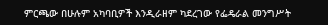ምርጫው በሁሉም አካባቢዎች እንዲራዘም ካደረገው የፌዴራል መንግሥት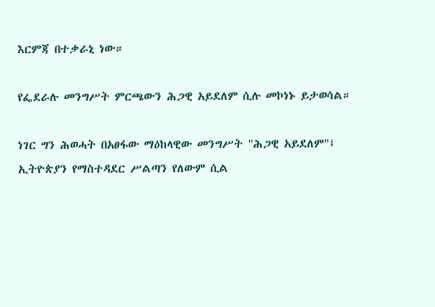እርምጃ በተቃራኒ ነው።

የፌደራሉ መንግሥት ምርጫውን ሕጋዊ አይደለም ሲሉ መኮነኑ ይታወሳል።

ነገር ግን ሕወሓት በአፀፋው ማዕከላዊው መንግሥት "ሕጋዊ አይደለም"፤ ኢትዮጵያን የማስተዳደር ሥልጣን የለውም ሲል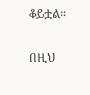ቆይቷል።

በዚህ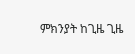ምክንያት ከጊዜ ጊዜ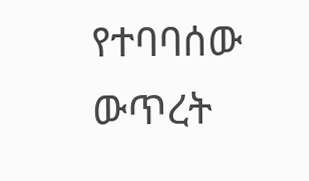የተባባሰው ውጥረት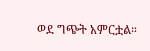ወደ ግጭት አምርቷል።